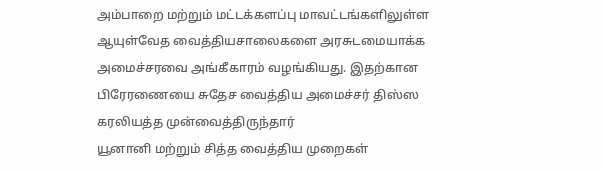அம்பாறை மற்றும் மட்டக்களப்பு மாவட்டங்களிலுள்ள ஆயுள்வேத வைத்தியசாலைகளை அரசுடமையாக்க அமைச்சரவை அங்கீகாரம் வழங்கியது. இதற்கான பிரேரணையை சுதேச வைத்திய அமைச்சர் திஸ்ஸ கரலியத்த முன்வைத்திருந்தார்
யூனானி மற்றும் சித்த வைத்திய முறைகள்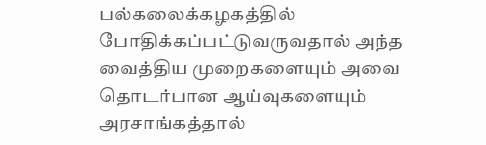பல்கலைக்கழகத்தில் போதிக்கப்பட்டுவருவதால் அந்த வைத்திய முறைகளையும் அவை தொடர்பான ஆய்வுகளையும் அரசாங்கத்தால்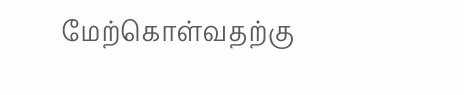மேற்கொள்வதற்கு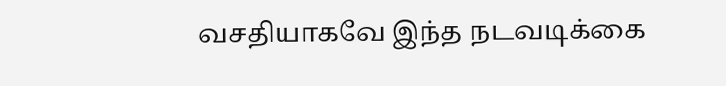வசதியாகவே இந்த நடவடிக்கை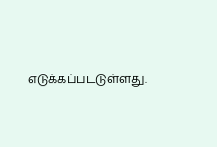எடுக்கப்படடுள்ளது.